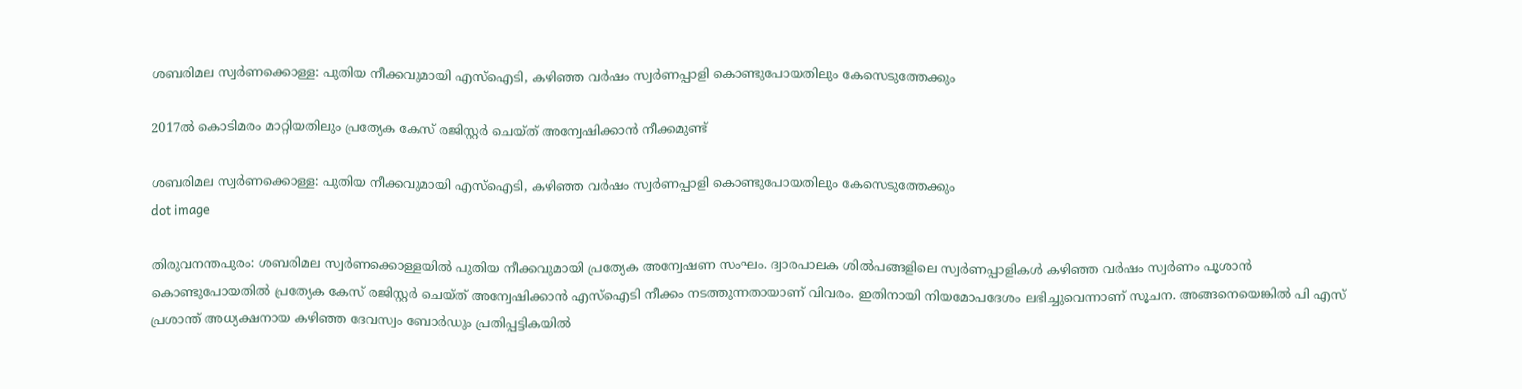ശബരിമല സ്വര്‍ണക്കൊള്ള: പുതിയ നീക്കവുമായി എസ്‌ഐടി, കഴിഞ്ഞ വര്‍ഷം സ്വർണപ്പാളി കൊണ്ടുപോയതിലും കേസെടുത്തേക്കും

2017ല്‍ കൊടിമരം മാറ്റിയതിലും പ്രത്യേക കേസ് രജിസ്റ്റര്‍ ചെയ്ത് അന്വേഷിക്കാന്‍ നീക്കമുണ്ട്

ശബരിമല സ്വര്‍ണക്കൊള്ള: പുതിയ നീക്കവുമായി എസ്‌ഐടി, കഴിഞ്ഞ വര്‍ഷം സ്വർണപ്പാളി കൊണ്ടുപോയതിലും കേസെടുത്തേക്കും
dot image

തിരുവനന്തപുരം: ശബരിമല സ്വർണക്കൊള്ളയിൽ പുതിയ നീക്കവുമായി പ്രത്യേക അന്വേഷണ സംഘം. ദ്വാരപാലക ശിൽപങ്ങളിലെ സ്വർണപ്പാളികള്‍ കഴിഞ്ഞ വര്‍ഷം സ്വര്‍ണം പൂശാന്‍ കൊണ്ടുപോയതില്‍ പ്രത്യേക കേസ് രജിസ്റ്റര്‍ ചെയ്ത് അന്വേഷിക്കാൻ എസ്ഐടി നീക്കം നടത്തുന്നതായാണ് വിവരം. ഇതിനായി നിയമോപദേശം ലഭിച്ചുവെന്നാണ് സൂചന. അങ്ങനെയെങ്കില്‍ പി എസ് പ്രശാന്ത് അധ്യക്ഷനായ കഴിഞ്ഞ ദേവസ്വം ബോര്‍ഡും പ്രതിപ്പട്ടികയില്‍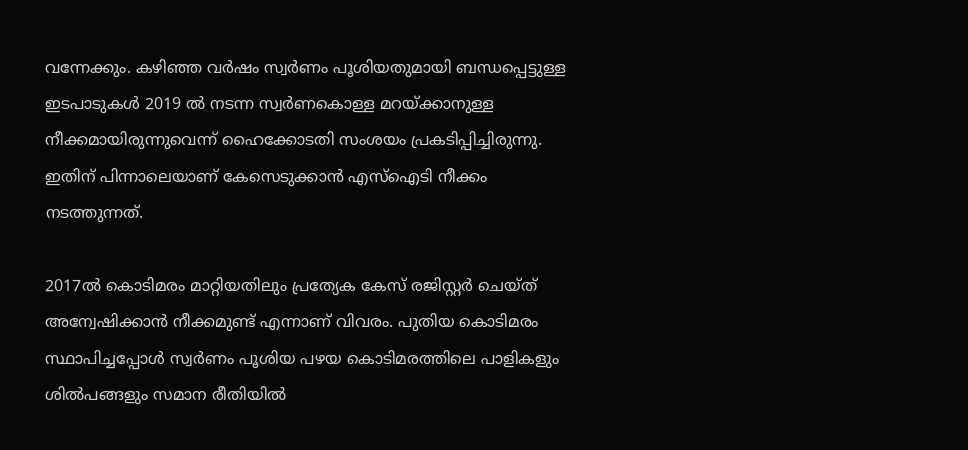വന്നേക്കും. കഴിഞ്ഞ വര്‍ഷം സ്വര്‍ണം പൂശിയതുമായി ബന്ധപ്പെട്ടുള്ള ഇടപാടുകള്‍ 2019 ല്‍ നടന്ന സ്വര്‍ണകൊള്ള മറയ്ക്കാനുള്ള നീക്കമായിരുന്നുവെന്ന് ഹൈക്കോടതി സംശയം പ്രകടിപ്പിച്ചിരുന്നു. ഇതിന് പിന്നാലെയാണ് കേസെടുക്കാൻ എസ്ഐടി നീക്കം നടത്തുന്നത്.

2017ല്‍ കൊടിമരം മാറ്റിയതിലും പ്രത്യേക കേസ് രജിസ്റ്റര്‍ ചെയ്ത് അന്വേഷിക്കാന്‍ നീക്കമുണ്ട് എന്നാണ് വിവരം. പുതിയ കൊടിമരം സ്ഥാപിച്ചപ്പോള്‍ സ്വര്‍ണം പൂശിയ പഴയ കൊടിമരത്തിലെ പാളികളും ശില്‍പങ്ങളും സമാന രീതിയില്‍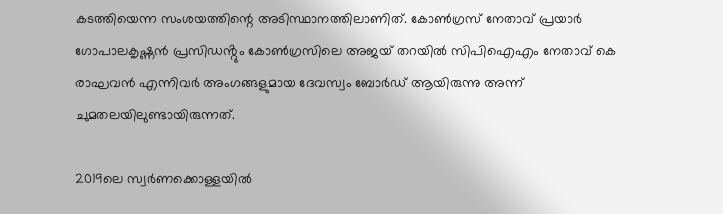കടത്തിയെന്ന സംശയത്തിന്റെ അടിസ്ഥാനത്തിലാണിത്. കോണ്‍ഗ്രസ് നേതാവ് പ്രയാര്‍ ഗോപാലകൃഷ്ണന്‍ പ്രസിഡൻ്റും കോണ്‍ഗ്രസിലെ അജയ് തറയില്‍ സിപിഐഎം നേതാവ് കെ രാഘവന്‍ എന്നിവര്‍ അംഗങ്ങളുമായ ദേവസ്വം ബോര്‍ഡ് ആയിരുന്നു അന്ന് ചുമതലയിലുണ്ടായിരുന്നത്.

2019ലെ സ്വര്‍ണക്കൊള്ളയില്‍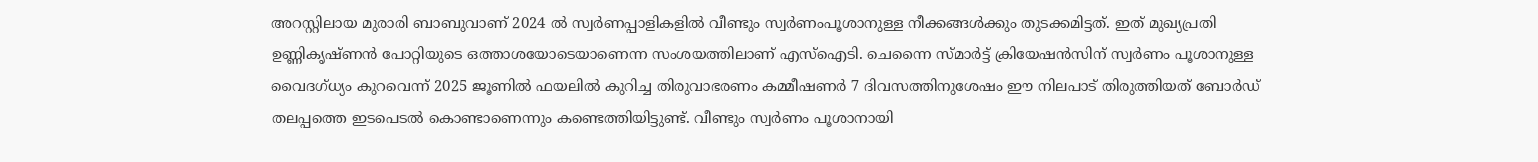അറസ്റ്റിലായ മുരാരി ബാബുവാണ് 2024 ല്‍ സ്വര്‍ണപ്പാളികളില്‍ വീണ്ടും സ്വര്‍ണംപൂശാനുള്ള നീക്കങ്ങള്‍ക്കും തുടക്കമിട്ടത്. ഇത് മുഖ്യപ്രതി ഉണ്ണികൃഷ്ണന്‍ പോറ്റിയുടെ ഒത്താശയോടെയാണെന്ന സംശയത്തിലാണ് എസ്‌ഐടി. ചെന്നൈ സ്മാര്‍ട്ട് ക്രിയേഷന്‍സിന് സ്വര്‍ണം പൂശാനുള്ള വൈദഗ്ധ്യം കുറവെന്ന് 2025 ജൂണില്‍ ഫയലില്‍ കുറിച്ച തിരുവാഭരണം കമ്മീഷണര്‍ 7 ദിവസത്തിനുശേഷം ഈ നിലപാട് തിരുത്തിയത് ബോര്‍ഡ് തലപ്പത്തെ ഇടപെടല്‍ കൊണ്ടാണെന്നും കണ്ടെത്തിയിട്ടുണ്ട്. വീണ്ടും സ്വര്‍ണം പൂശാനായി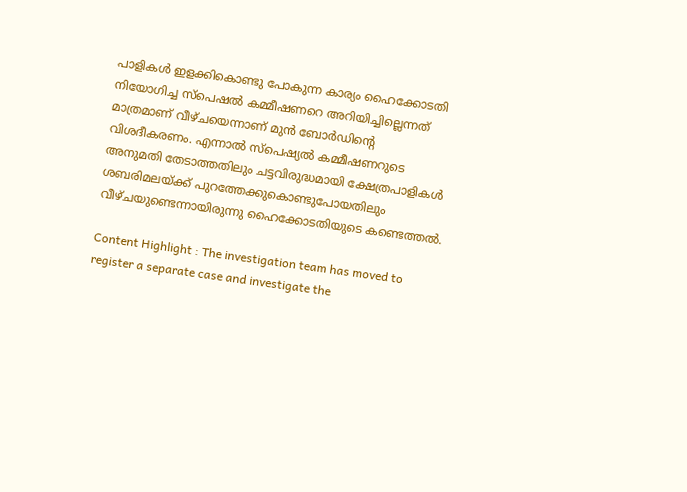പാളികള്‍ ഇളക്കികൊണ്ടു പോകുന്ന കാര്യം ഹൈക്കോടതി നിയോഗിച്ച സ്‌പെഷല്‍ കമ്മീഷണറെ അറിയിച്ചില്ലെന്നത് മാത്രമാണ് വീഴ്ചയെന്നാണ് മുന്‍ ബോര്‍ഡിന്റെ വിശദീകരണം. എന്നാല്‍ സ്‌പെഷ്യൽ കമ്മീഷണറുടെ അനുമതി തേടാത്തതിലും ചട്ടവിരുദ്ധമായി ക്ഷേത്രപാളികള്‍ ശബരിമലയ്ക്ക് പുറത്തേക്കുകൊണ്ടുപോയതിലും വീഴ്ചയുണ്ടെന്നായിരുന്നു ഹൈക്കോടതിയുടെ കണ്ടെത്തൽ.

Content Highlight : The investigation team has moved to register a separate case and investigate the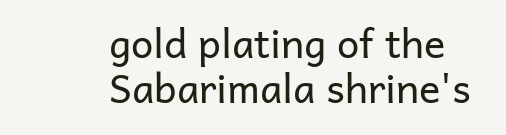gold plating of the Sabarimala shrine's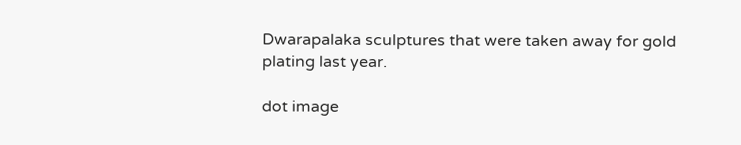Dwarapalaka sculptures that were taken away for gold plating last year.

dot image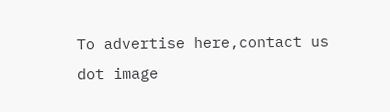To advertise here,contact us
dot image